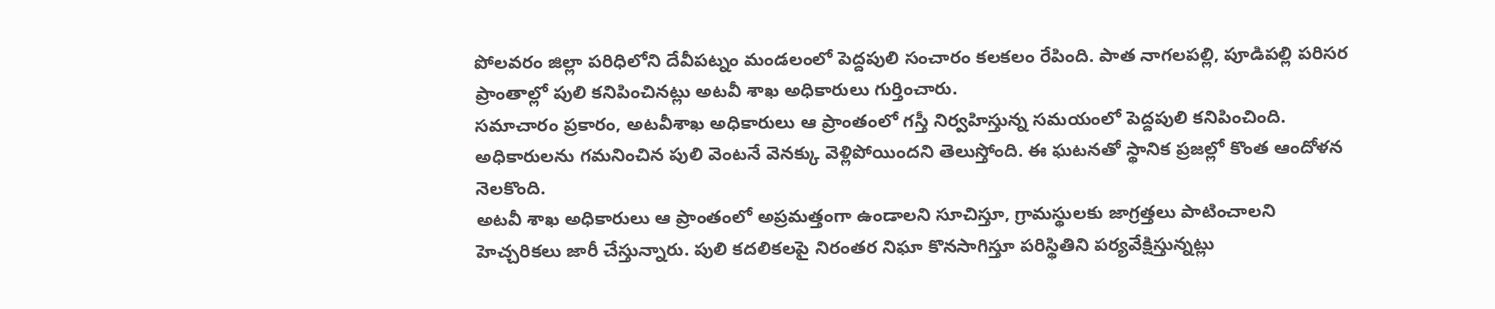పోలవరం జిల్లా పరిధిలోని దేవీపట్నం మండలంలో పెద్దపులి సంచారం కలకలం రేపింది. పాత నాగలపల్లి, పూడిపల్లి పరిసర ప్రాంతాల్లో పులి కనిపించినట్లు అటవీ శాఖ అధికారులు గుర్తించారు.
సమాచారం ప్రకారం, అటవీశాఖ అధికారులు ఆ ప్రాంతంలో గస్తీ నిర్వహిస్తున్న సమయంలో పెద్దపులి కనిపించింది. అధికారులను గమనించిన పులి వెంటనే వెనక్కు వెళ్లిపోయిందని తెలుస్తోంది. ఈ ఘటనతో స్థానిక ప్రజల్లో కొంత ఆందోళన నెలకొంది.
అటవీ శాఖ అధికారులు ఆ ప్రాంతంలో అప్రమత్తంగా ఉండాలని సూచిస్తూ, గ్రామస్థులకు జాగ్రత్తలు పాటించాలని హెచ్చరికలు జారీ చేస్తున్నారు. పులి కదలికలపై నిరంతర నిఘా కొనసాగిస్తూ పరిస్థితిని పర్యవేక్షిస్తున్నట్లు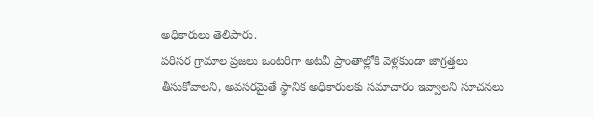అధికారులు తెలిపారు.
పరిసర గ్రామాల ప్రజలు ఒంటరిగా అటవీ ప్రాంతాల్లోకి వెళ్లకుండా జాగ్రత్తలు తీసుకోవాలని, అవసరమైతే స్థానిక అధికారులకు సమాచారం ఇవ్వాలని సూచనలు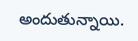అందుతున్నాయి.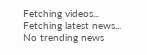Fetching videos...
Fetching latest news...
No trending news